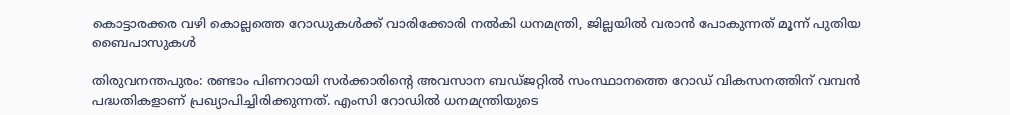കൊട്ടാരക്കര വഴി കൊല്ലത്തെ റോഡുകൾക്ക് വാരിക്കോരി നൽകി ധനമന്ത്രി, ജില്ലയിൽ വരാൻ പോകുന്നത് മൂന്ന് പുതിയ ബൈപാസുകൾ

തിരുവനന്തപുരം: രണ്ടാം പിണറായി സർക്കാരിന്റെ അവസാന ബഡ്‌ജറ്റിൽ സംസ്ഥാനത്തെ റോഡ് വികസനത്തിന് വമ്പൻ പദ്ധതികളാണ് പ്രഖ്യാപിച്ചിരിക്കുന്നത്. എംസി റോഡിൽ ധനമന്ത്രിയുടെ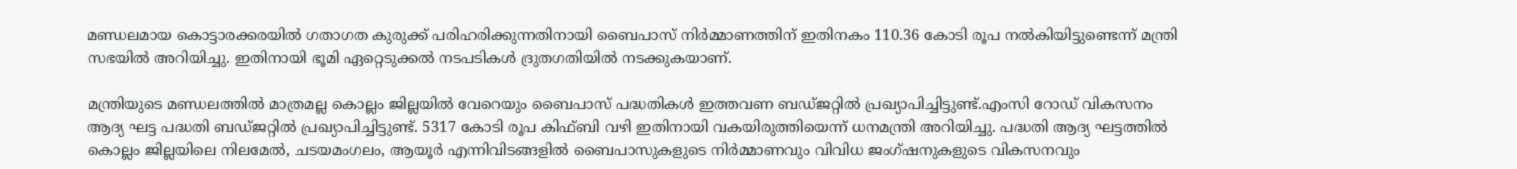മണ്ഡലമായ കൊട്ടാരക്കരയിൽ ഗതാഗത കുരുക്ക് പരിഹരിക്കുന്നതിനായി ബൈപാസ് നിർമ്മാണത്തിന് ഇതിനകം 110.36 കോടി രൂപ നൽകിയിട്ടുണ്ടെന്ന് മന്ത്രി സഭയിൽ അറിയിച്ചു. ഇതിനായി ഭൂമി ഏറ്റെടുക്കൽ നടപടികൾ ദ്രുതഗതിയിൽ നടക്കുകയാണ്.

മന്ത്രിയുടെ മണ്ഡലത്തിൽ മാത്രമല്ല കൊല്ലം ജില്ലയിൽ വേറെയും ബൈപാസ് പദ്ധതികൾ ഇത്തവണ ബഡ്‌ജറ്റിൽ പ്രഖ്യാപിച്ചിട്ടുണ്ട്.എംസി റോഡ്‌ വികസനം ആദ്യ ഘട്ട പദ്ധതി ബഡ്‌ജറ്റിൽ പ്രഖ്യാപിച്ചിട്ടുണ്ട്. 5317 കോടി രൂപ കിഫ്‌ബി വഴി ഇതിനായി വകയിരുത്തിയെന്ന് ധനമന്ത്രി അറിയിച്ചു. പദ്ധതി ആദ്യ ഘട്ടത്തിൽ കൊല്ലം ജില്ലയിലെ നിലമേൽ, ചടയമംഗലം, ആയൂർ എന്നിവിടങ്ങളിൽ ബൈപാസുകളുടെ നിർമ്മാണവും വിവിധ ജംഗ്‌ഷനുകളുടെ വികസനവും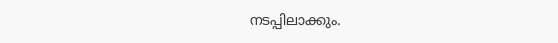നടപ്പിലാക്കും.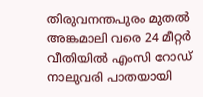തിരുവനന്തപുരം മുതൽ അങ്കമാലി വരെ 24 മീറ്റർ വീതിയിൽ എംസി റോഡ് നാലുവരി പാതയായി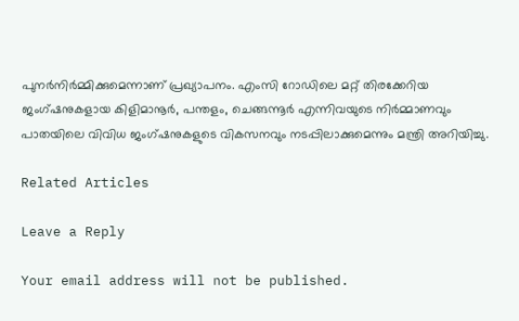പുനർനിർ‌മ്മിക്കുമെന്നാണ് പ്രഖ്യാപനം. എംസി റോഡിലെ മറ്റ് തിരക്കേറിയ ജംഗ്‌ഷനുകളായ കിളിമാനൂർ, പന്തളം, ചെങ്ങന്നൂർ എന്നിവയുടെ നിർമ്മാണവും പാതയിലെ വിവിധ ജംഗ്‌ഷനുകളുടെ വികസനവും നടപ്പിലാക്കുമെന്നും മന്ത്രി അറിയിച്ചു.

Related Articles

Leave a Reply

Your email address will not be published.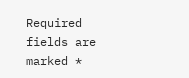Required fields are marked *